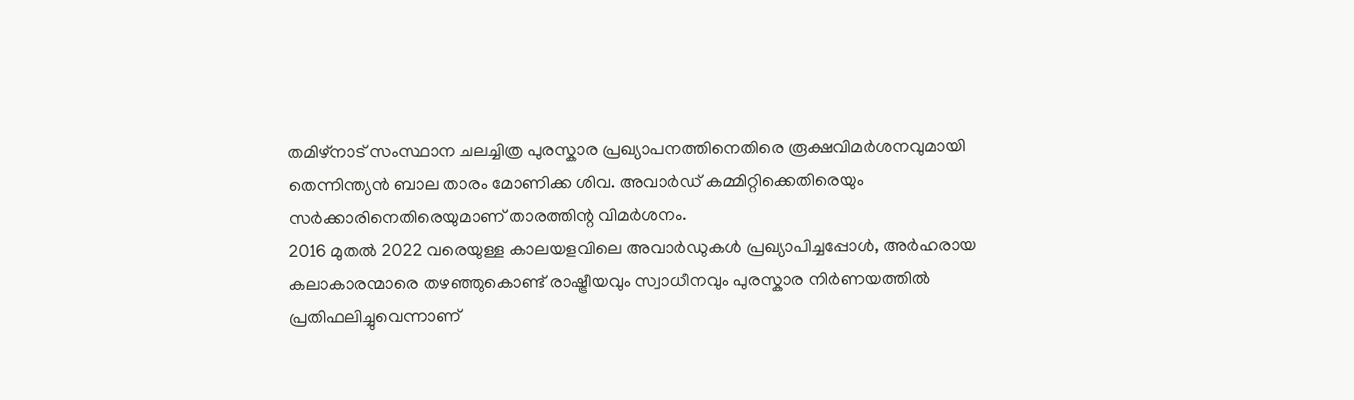തമിഴ്നാട് സംസ്ഥാന ചലച്ചിത്ര പുരസ്കാര പ്രഖ്യാപനത്തിനെതിരെ രൂക്ഷവിമർശനവുമായി തെന്നിന്ത്യൻ ബാല താരം മോണിക്ക ശിവ. അവാർഡ് കമ്മിറ്റിക്കെതിരെയും സർക്കാരിനെതിരെയുമാണ് താരത്തിന്റ വിമർശനം.
2016 മുതൽ 2022 വരെയുള്ള കാലയളവിലെ അവാർഡുകൾ പ്രഖ്യാപിച്ചപ്പോൾ, അർഹരായ കലാകാരന്മാരെ തഴഞ്ഞുകൊണ്ട് രാഷ്ട്രീയവും സ്വാധീനവും പുരസ്കാര നിർണയത്തിൽ പ്രതിഫലിച്ചുവെന്നാണ്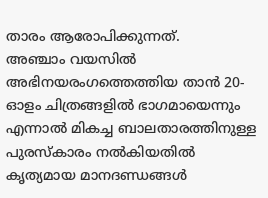താരം ആരോപിക്കുന്നത്.
അഞ്ചാം വയസിൽ അഭിനയരംഗത്തെത്തിയ താൻ 20-ഓളം ചിത്രങ്ങളിൽ ഭാഗമായെന്നും എന്നാൽ മികച്ച ബാലതാരത്തിനുള്ള പുരസ്കാരം നൽകിയതിൽ കൃത്യമായ മാനദണ്ഡങ്ങൾ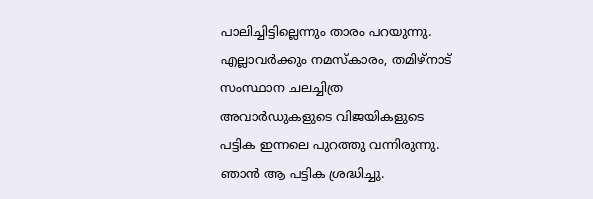പാലിച്ചിട്ടില്ലെന്നും താരം പറയുന്നു.
എല്ലാവർക്കും നമസ്കാരം, തമിഴ്നാട് സംസ്ഥാന ചലച്ചിത്ര അവാർഡുകളുടെ വിജയികളുടെ പട്ടിക ഇന്നലെ പുറത്തു വന്നിരുന്നു. ഞാൻ ആ പട്ടിക ശ്രദ്ധിച്ചു.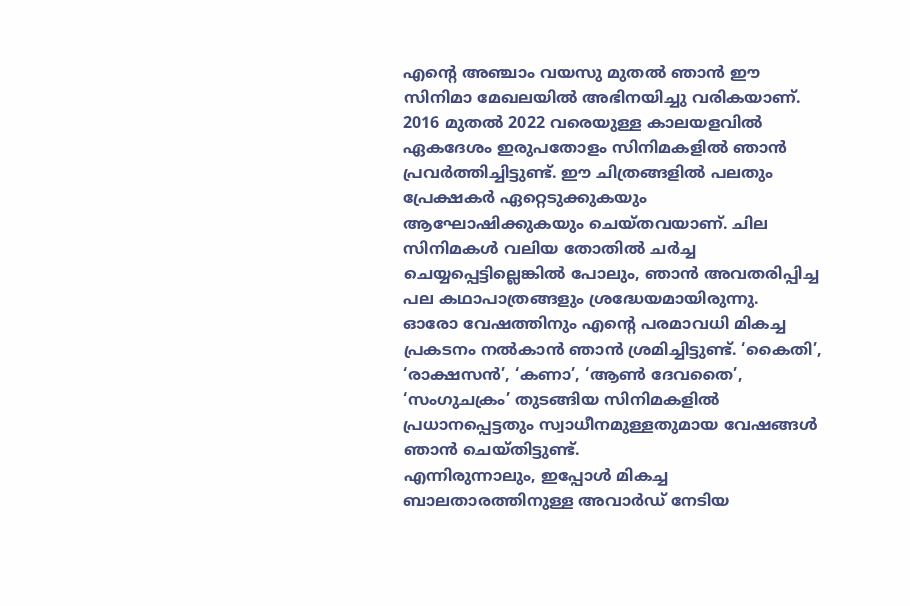എന്റെ അഞ്ചാം വയസു മുതൽ ഞാൻ ഈ സിനിമാ മേഖലയിൽ അഭിനയിച്ചു വരികയാണ്. 2016 മുതൽ 2022 വരെയുള്ള കാലയളവിൽ ഏകദേശം ഇരുപതോളം സിനിമകളിൽ ഞാൻ പ്രവർത്തിച്ചിട്ടുണ്ട്. ഈ ചിത്രങ്ങളിൽ പലതും പ്രേക്ഷകർ ഏറ്റെടുക്കുകയും ആഘോഷിക്കുകയും ചെയ്തവയാണ്. ചില സിനിമകൾ വലിയ തോതിൽ ചർച്ച ചെയ്യപ്പെട്ടില്ലെങ്കിൽ പോലും, ഞാൻ അവതരിപ്പിച്ച പല കഥാപാത്രങ്ങളും ശ്രദ്ധേയമായിരുന്നു.
ഓരോ വേഷത്തിനും എന്റെ പരമാവധി മികച്ച പ്രകടനം നൽകാൻ ഞാൻ ശ്രമിച്ചിട്ടുണ്ട്. ‘കൈതി’, ‘രാക്ഷസൻ’, ‘കണാ’, ‘ആൺ ദേവതൈ’, ‘സംഗുചക്രം’ തുടങ്ങിയ സിനിമകളിൽ പ്രധാനപ്പെട്ടതും സ്വാധീനമുള്ളതുമായ വേഷങ്ങൾ ഞാൻ ചെയ്തിട്ടുണ്ട്.
എന്നിരുന്നാലും, ഇപ്പോൾ മികച്ച ബാലതാരത്തിനുള്ള അവാർഡ് നേടിയ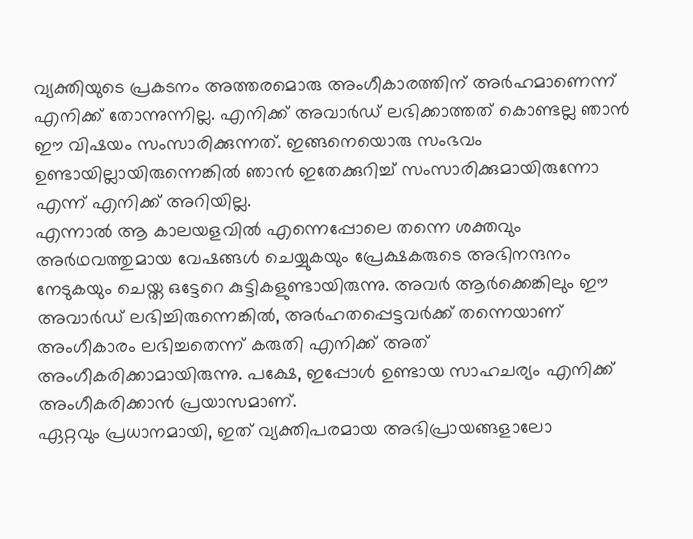വ്യക്തിയുടെ പ്രകടനം അത്തരമൊരു അംഗീകാരത്തിന് അർഹമാണെന്ന് എനിക്ക് തോന്നുന്നില്ല. എനിക്ക് അവാർഡ് ലഭിക്കാത്തത് കൊണ്ടല്ല ഞാൻ ഈ വിഷയം സംസാരിക്കുന്നത്. ഇങ്ങനെയൊരു സംഭവം ഉണ്ടായില്ലായിരുന്നെങ്കിൽ ഞാൻ ഇതേക്കുറിച്ച് സംസാരിക്കുമായിരുന്നോ എന്ന് എനിക്ക് അറിയില്ല.
എന്നാൽ ആ കാലയളവിൽ എന്നെപ്പോലെ തന്നെ ശക്തവും അർഥവത്തുമായ വേഷങ്ങൾ ചെയ്യുകയും പ്രേക്ഷകരുടെ അഭിനന്ദനം നേടുകയും ചെയ്ത ഒട്ടേറെ കുട്ടികളുണ്ടായിരുന്നു. അവർ ആർക്കെങ്കിലും ഈ അവാർഡ് ലഭിച്ചിരുന്നെങ്കിൽ, അർഹതപ്പെട്ടവർക്ക് തന്നെയാണ് അംഗീകാരം ലഭിച്ചതെന്ന് കരുതി എനിക്ക് അത് അംഗീകരിക്കാമായിരുന്നു. പക്ഷേ, ഇപ്പോൾ ഉണ്ടായ സാഹചര്യം എനിക്ക് അംഗീകരിക്കാൻ പ്രയാസമാണ്.
ഏറ്റവും പ്രധാനമായി, ഇത് വ്യക്തിപരമായ അഭിപ്രായങ്ങളാലോ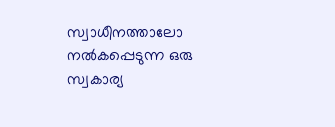സ്വാധീനത്താലോ നൽകപ്പെടുന്ന ഒരു സ്വകാര്യ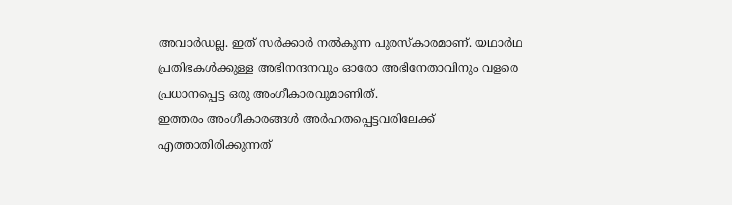അവാർഡല്ല. ഇത് സർക്കാർ നൽകുന്ന പുരസ്കാരമാണ്. യഥാർഥ പ്രതിഭകൾക്കുള്ള അഭിനന്ദനവും ഓരോ അഭിനേതാവിനും വളരെ പ്രധാനപ്പെട്ട ഒരു അംഗീകാരവുമാണിത്.
ഇത്തരം അംഗീകാരങ്ങൾ അർഹതപ്പെട്ടവരിലേക്ക് എത്താതിരിക്കുന്നത്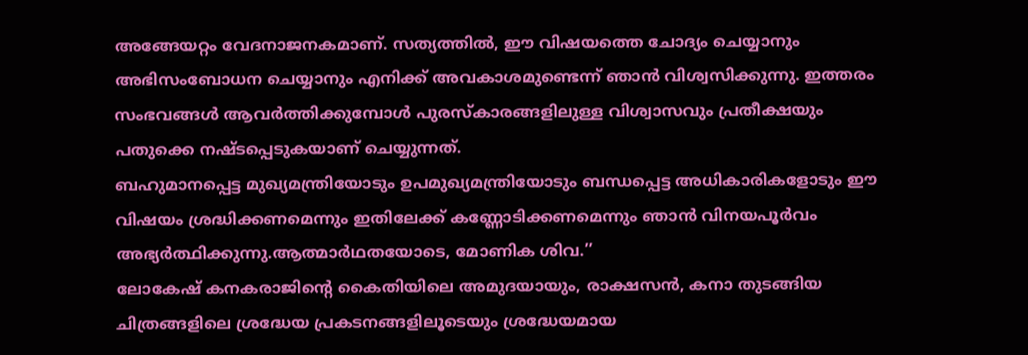അങ്ങേയറ്റം വേദനാജനകമാണ്. സത്യത്തിൽ, ഈ വിഷയത്തെ ചോദ്യം ചെയ്യാനും അഭിസംബോധന ചെയ്യാനും എനിക്ക് അവകാശമുണ്ടെന്ന് ഞാൻ വിശ്വസിക്കുന്നു. ഇത്തരം സംഭവങ്ങൾ ആവർത്തിക്കുമ്പോൾ പുരസ്കാരങ്ങളിലുള്ള വിശ്വാസവും പ്രതീക്ഷയും പതുക്കെ നഷ്ടപ്പെടുകയാണ് ചെയ്യുന്നത്.
ബഹുമാനപ്പെട്ട മുഖ്യമന്ത്രിയോടും ഉപമുഖ്യമന്ത്രിയോടും ബന്ധപ്പെട്ട അധികാരികളോടും ഈ വിഷയം ശ്രദ്ധിക്കണമെന്നും ഇതിലേക്ക് കണ്ണോടിക്കണമെന്നും ഞാൻ വിനയപൂർവം അഭ്യർത്ഥിക്കുന്നു.ആത്മാർഥതയോടെ, മോണിക ശിവ.’’
ലോകേഷ് കനകരാജിന്റെ കൈതിയിലെ അമുദയായും, രാക്ഷസൻ, കനാ തുടങ്ങിയ ചിത്രങ്ങളിലെ ശ്രദ്ധേയ പ്രകടനങ്ങളിലൂടെയും ശ്രദ്ധേയമായ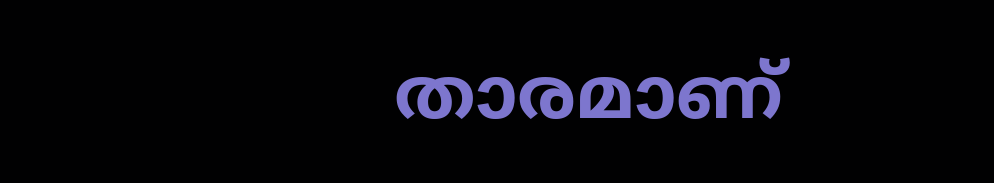താരമാണ്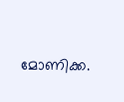മോണിക്ക.